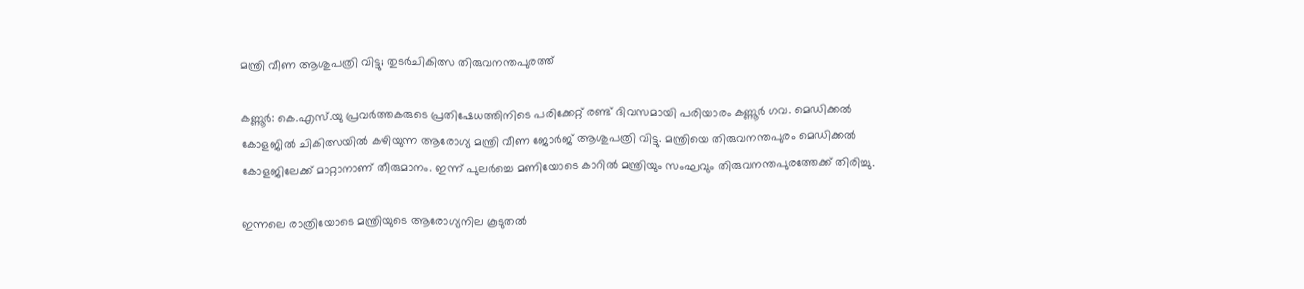മന്ത്രി വീണ ആശുപത്രി വിട്ടു; തുടർചികിത്സ തിരുവനന്തപുരത്ത്

കണ്ണൂർ: കെ.എസ്‍.യു പ്രവർത്തകരുടെ പ്രതിഷേധത്തിനിടെ പരിക്കേറ്റ് രണ്ട് ദിവസമായി പരിയാരം കണ്ണൂർ ഗവ. മെഡിക്കൽ കോളജിൽ ചികിത്സയിൽ കഴിയുന്ന ആരോഗ്യ മന്ത്രി വീണ ജോർജ് ആശുപത്രി വിട്ടു. മന്ത്രിയെ തിരുവനന്തപുരം മെഡിക്കൽ കോളജിലേക്ക് മാറ്റാനാണ് തീരുമാനം. ഇന്ന് പുലർച്ചെ മണിയോടെ കാറിൽ മന്ത്രിയും സംഘവും തിരുവനന്തപുരത്തേക്ക് തിരിച്ചു.

ഇന്നലെ രാത്രിയോടെ മന്ത്രിയുടെ ആരോഗ്യനില കൂടുതൽ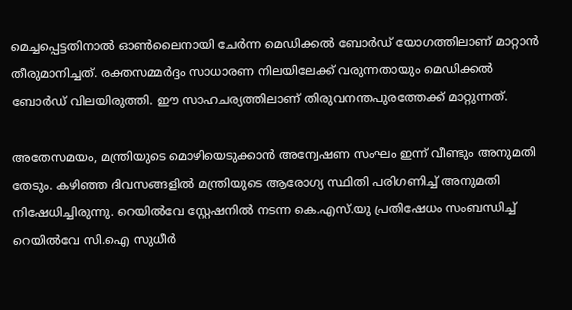മെച്ചപ്പെട്ടതിനാൽ ഓൺലൈനായി ചേർന്ന മെഡിക്കൽ ബോർഡ് യോഗത്തിലാണ് മാറ്റാൻ തീരുമാനിച്ചത്. രക്തസമ്മർദ്ദം സാധാരണ നിലയിലേക്ക് വരുന്നതായും മെഡിക്കൽ ബോർഡ്‌ വിലയിരുത്തി. ഈ സാഹചര്യത്തിലാണ് തിരുവനന്തപുരത്തേക്ക് മാറ്റുന്നത്.

അതേസമയം, മന്ത്രിയുടെ മൊഴിയെടുക്കാൻ അന്വേഷണ സംഘം ഇന്ന് വീണ്ടും അനുമതി തേടും. കഴിഞ്ഞ ദിവസങ്ങളിൽ മന്ത്രിയുടെ ആരോഗ്യ സ്ഥിതി പരിഗണിച്ച് അനുമതി നിഷേധിച്ചിരുന്നു. റെയിൽവേ സ്റ്റേഷനിൽ നടന്ന കെ.എസ്‌.യു പ്രതിഷേധം സംബന്ധിച്ച് റെയിൽവേ സി.ഐ സുധീർ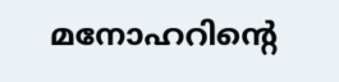മനോഹറിന്‍റെ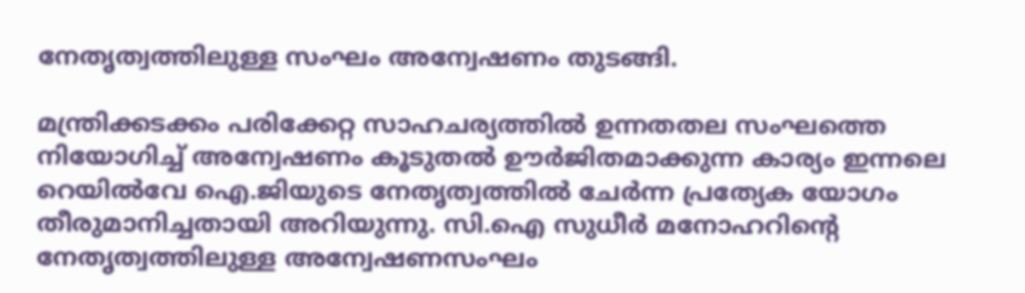നേതൃത്വത്തിലുള്ള സംഘം അന്വേഷണം തുടങ്ങി.

മന്ത്രിക്കടക്കം പരിക്കേറ്റ സാഹചര്യത്തിൽ ഉന്നതതല സംഘത്തെ നിയോഗിച്ച് അന്വേഷണം കൂടുതൽ ഊർജിതമാക്കുന്ന കാര്യം ഇന്നലെ റെയിൽവേ ഐ.ജിയുടെ നേതൃത്വത്തിൽ ചേർന്ന പ്രത്യേക യോഗം തീരുമാനിച്ചതായി അറിയുന്നു. സി.ഐ സുധീർ മനോഹറിന്‍റെ നേതൃത്വത്തിലുള്ള അന്വേഷണസംഘം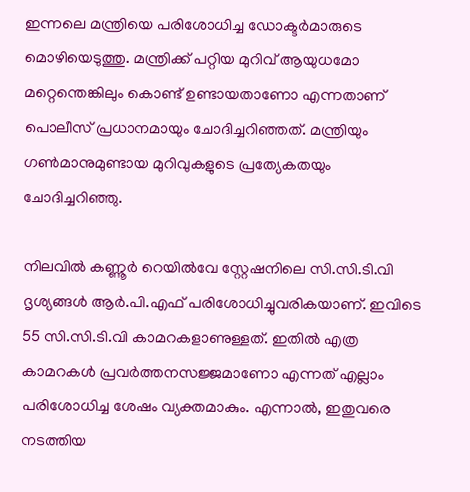ഇന്നലെ മന്ത്രിയെ പരിശോധിച്ച ഡോക്ടർമാരുടെ മൊഴിയെടുത്തു. മന്ത്രിക്ക് പറ്റിയ മുറിവ് ആയുധമോ മറ്റെന്തെങ്കിലും കൊണ്ട് ഉണ്ടായതാണോ എന്നതാണ് പൊലീസ് പ്രധാനമായും ചോദിച്ചറിഞ്ഞത്. മന്ത്രിയും ഗൺമാനുമുണ്ടായ മുറിവുകളുടെ പ്രത്യേകതയും ചോദിച്ചറിഞ്ഞു.

നിലവിൽ കണ്ണൂർ റെയിൽവേ സ്റ്റേഷനിലെ സി.സി.ടി.വി ദൃശ്യങ്ങൾ ആർ.പി.എഫ് പരിശോധിച്ചുവരികയാണ്. ഇവിടെ 55 സി.സി.ടി.വി കാമറകളാണുള്ളത്. ഇതിൽ എത്ര കാമറകൾ പ്രവർത്തനസജ്ജമാണോ എന്നത് എല്ലാം പരിശോധിച്ച ശേഷം വ്യക്തമാകും. എന്നാൽ, ഇതുവരെ നടത്തിയ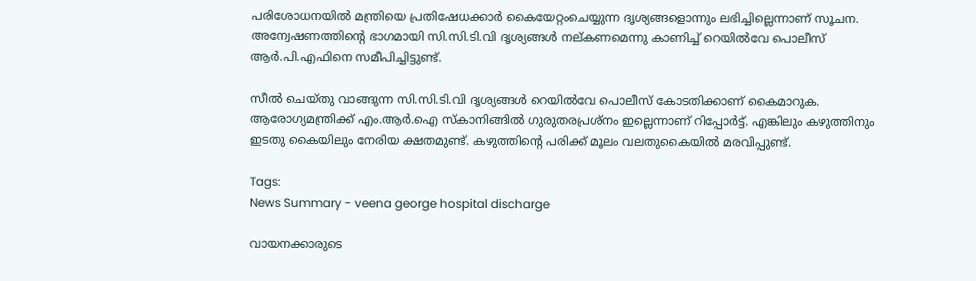പരിശോധനയിൽ മന്ത്രിയെ പ്രതിഷേധക്കാർ കൈയേറ്റംചെയ്യുന്ന ദൃശ്യങ്ങളൊന്നും ലഭിച്ചില്ലെന്നാണ് സൂചന. അന്വേഷണത്തിന്‍റെ ഭാഗമായി സി.സി.ടി.വി ദൃശ്യങ്ങൾ നല്കണമെന്നു കാണിച്ച് റെയിൽവേ പൊലീസ് ആർ.പി.എഫിനെ സമീപിച്ചിട്ടുണ്ട്.

സീൽ ചെയ്തു വാങ്ങുന്ന സി.സി.ടി.വി ദൃശ്യങ്ങൾ റെയിൽവേ പൊലീസ് കോടതിക്കാണ് കൈമാറുക. ആരോഗ്യമന്ത്രിക്ക് എം.ആർ.ഐ സ്കാനിങ്ങിൽ ഗുരുതരപ്രശ്നം ഇല്ലെന്നാണ് റിപ്പോർട്ട്. എങ്കിലും കഴുത്തിനും ഇടതു കൈയിലും നേരിയ ക്ഷതമുണ്ട്. കഴുത്തിന്‍റെ പരിക്ക് മൂലം വലതുകൈയിൽ മരവിപ്പുണ്ട്.

Tags:
News Summary - veena george hospital discharge

വായനക്കാരുടെ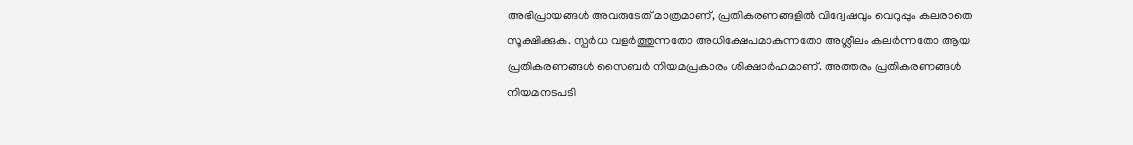അഭിപ്രായങ്ങള്‍ അവരുടേത് മാത്രമാണ്, പ്രതികരണങ്ങളിൽ വിദ്വേഷവും വെറുപ്പും കലരാതെ സൂക്ഷിക്കുക. സ്പർധ വളർത്തുന്നതോ അധിക്ഷേപമാകുന്നതോ അശ്ലീലം കലർന്നതോ ആയ പ്രതികരണങ്ങൾ സൈബർ നിയമപ്രകാരം ശിക്ഷാർഹമാണ്. അത്തരം പ്രതികരണങ്ങൾ നിയമനടപടി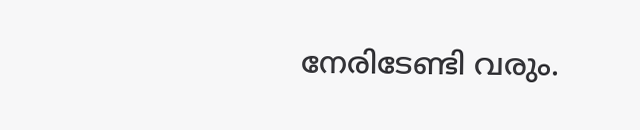നേരിടേണ്ടി വരും.